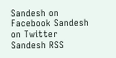Sandesh on Facebook Sandesh on Twitter Sandesh RSS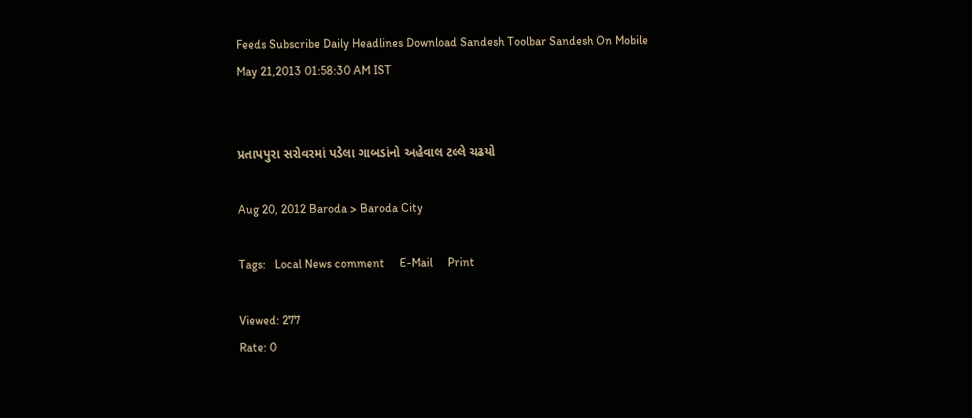Feeds Subscribe Daily Headlines Download Sandesh Toolbar Sandesh On Mobile
May 21,2013 01:58:30 AM IST


પ્રતાપપુરા સરોવરમાં પડેલા ગાબડાંનો અહેવાલ ટલ્લે ચઢયો

Aug 20, 2012 Baroda > Baroda City

Tags:   Local News comment     E-Mail     Print

Viewed: 277
Rate: 0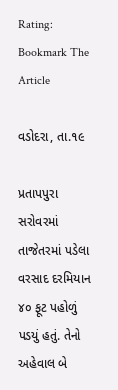Rating:
Bookmark The Article

વડોદરા, તા.૧૯

પ્રતાપપુરા સરોવરમાં તાજેતરમાં પડેલા વરસાદ દરમિયાન ૪૦ ફૂટ પહોળું પડયું હતું. તેનો અહેવાલ બે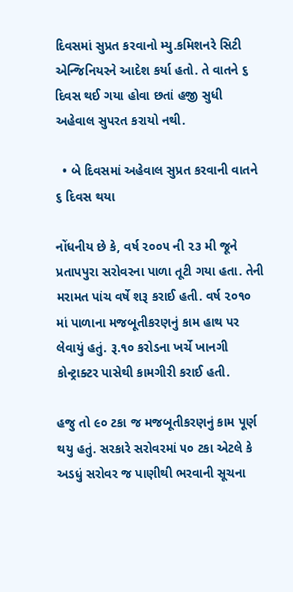દિવસમાં સુપ્રત કરવાનો મ્યુ.કમિશનરે સિટી એન્જિનિયરને આદેશ કર્યા હતો. તે વાતને ૬ દિવસ થઈ ગયા હોવા છતાં હજી સુધી અહેવાલ સુપરત કરાયો નથી.

  • બે દિવસમાં અહેવાલ સુપ્રત કરવાની વાતને ૬ દિવસ થયા

નોંધનીય છે કે, વર્ષ ૨૦૦૫ ની ૨૩ મી જૂને પ્રતાપપુરા સરોવરના પાળા તૂટી ગયા હતા. તેની મરામત પાંચ વર્ષે શરૂ કરાઈ હતી. વર્ષ ૨૦૧૦ માં પાળાના મજબૂતીકરણનું કામ હાથ પર લેવાયું હતું. રૂ.૧૦ કરોડના ખર્ચે ખાનગી કોન્ટ્રાક્ટર પાસેથી કામગીરી કરાઈ હતી.

હજુ તો ૯૦ ટકા જ મજબૂતીકરણનું કામ પૂર્ણ થયુ હતું. સરકારે સરોવરમાં ૫૦ ટકા એટલે કે અડધું સરોવર જ પાણીથી ભરવાની સૂચના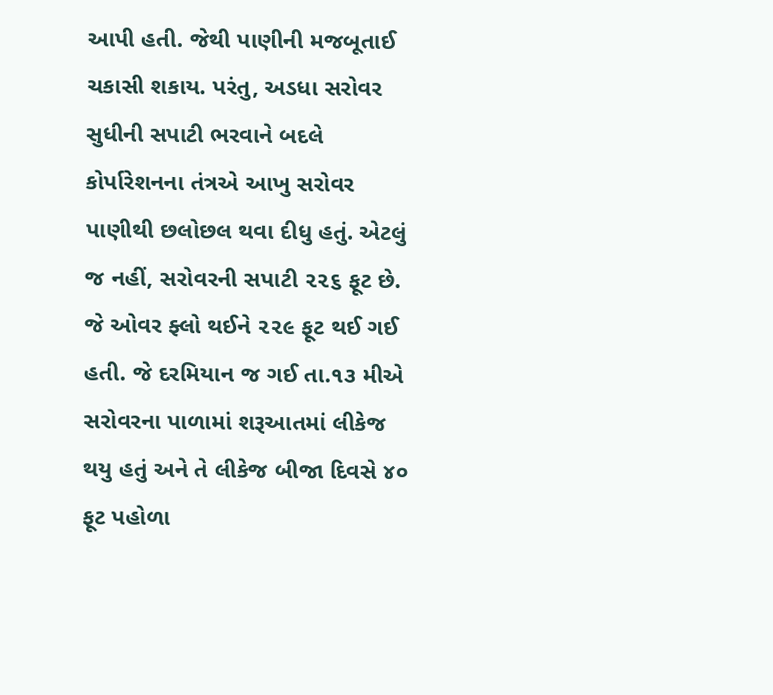આપી હતી. જેથી પાણીની મજબૂતાઈ ચકાસી શકાય. પરંતુ, અડધા સરોવર સુધીની સપાટી ભરવાને બદલે કોર્પારેશનના તંત્રએ આખુ સરોવર પાણીથી છલોછલ થવા દીધુ હતું. એટલું જ નહીં, સરોવરની સપાટી ૨૨૬ ફૂટ છે. જે ઓવર ફ્લો થઈને ૨૨૯ ફૂટ થઈ ગઈ હતી. જે દરમિયાન જ ગઈ તા.૧૩ મીએ સરોવરના પાળામાં શરૂઆતમાં લીકેજ થયુ હતું અને તે લીકેજ બીજા દિવસે ૪૦ ફૂટ પહોળા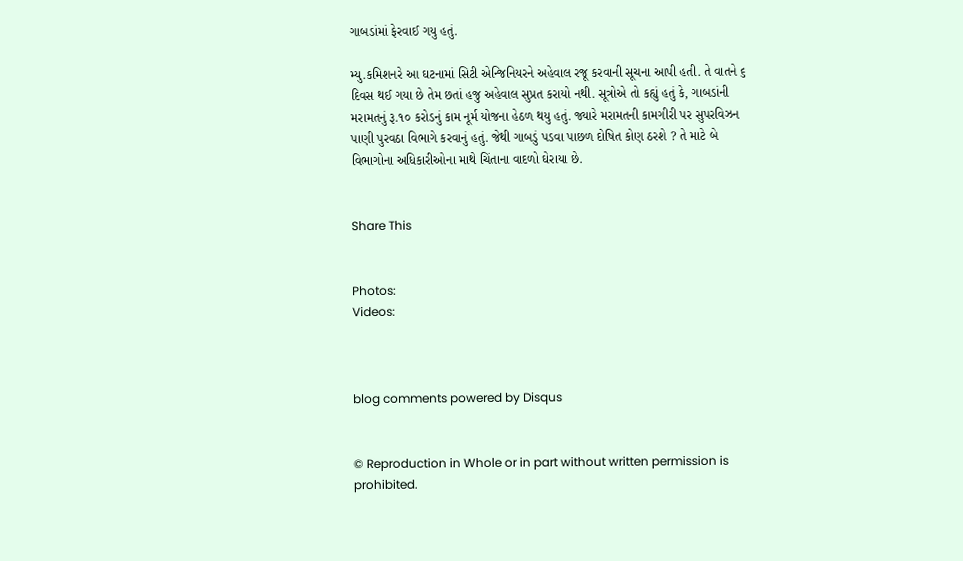ગાબડાંમાં ફેરવાઈ ગયુ હતું.

મ્યુ.કમિશનરે આ ઘટનામાં સિટી એન્જિનિયરને અહેવાલ રજૂ કરવાની સૂચના આપી હતી. તે વાતને ૬ દિવસ થઈ ગયા છે તેમ છતાં હજુ અહેવાલ સુપ્રત કરાયો નથી. સૂત્રોએ તો કહ્યું હતું કે, ગાબડાંની મરામતનું રૂ.૧૦ કરોડનું કામ નૂર્મ યોજના હેઠળ થયુ હતું. જ્યારે મરામતની કામગીરી પર સુપરવિઝન પાણી પુરવઠા વિભાગે કરવાનું હતું. જેથી ગાબડું પડવા પાછળ દોષિત કોણ ઠરશે ? તે માટે બે વિભાગોના અધિકારીઓના માથે ચિંતાના વાદળો ઘેરાયા છે.


Share This


Photos:
Videos:



blog comments powered by Disqus


© Reproduction in Whole or in part without written permission is prohibited.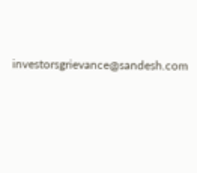investorsgrievance@sandesh.com